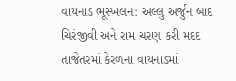વાયનાડ ભૂસ્ખલન: અલ્લુ અર્જુન બાદ ચિરંજીવી અને રામ ચરણ કરી મદદ
તાજેતરમાં કેરળના વાયનાડમાં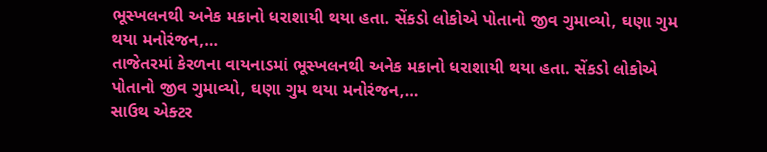ભૂસ્ખલનથી અનેક મકાનો ધરાશાયી થયા હતા. સેંકડો લોકોએ પોતાનો જીવ ગુમાવ્યો, ઘણા ગુમ થયા મનોરંજન,…
તાજેતરમાં કેરળના વાયનાડમાં ભૂસ્ખલનથી અનેક મકાનો ધરાશાયી થયા હતા. સેંકડો લોકોએ પોતાનો જીવ ગુમાવ્યો, ઘણા ગુમ થયા મનોરંજન,…
સાઉથ એક્ટર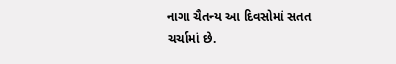નાગા ચૈતન્ય આ દિવસોમાં સતત ચર્ચામાં છે.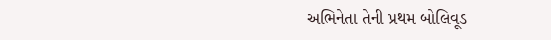અભિનેતા તેની પ્રથમ બોલિવૂડ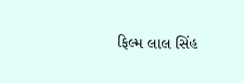ફિલ્મ લાલ સિંહ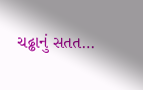ચઢ્ઢાનું સતત…